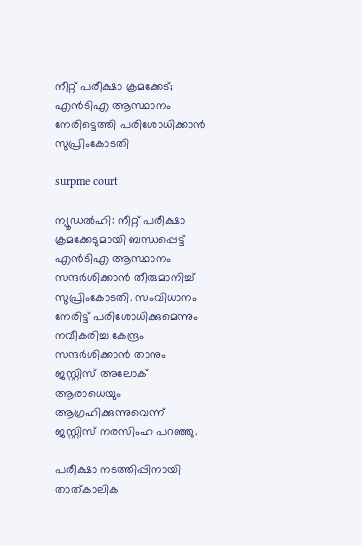നീറ്റ് പരീക്ഷാ ക്രമക്കേട്; എന്‍ടിഎ ആസ്ഥാനം നേരിട്ടെത്തി പരിശോധിക്കാന്‍ സുപ്രിംകോടതി

surpme court

ന്യൂഡല്‍ഹി: നീറ്റ് പരീക്ഷാ ക്രമക്കേടുമായി ബന്ധപ്പെട്ട് എന്‍ടിഎ ആസ്ഥാനം സന്ദര്‍ശിക്കാന്‍ തീരുമാനിച്ച് സുപ്രിംകോടതി. സംവിധാനം നേരിട്ട് പരിശോധിക്കുമെന്നും നവീകരിച്ച കേന്ദ്രം സന്ദര്‍ശിക്കാന്‍ താനും ജസ്റ്റിസ് അലോക് ആരാധെയും ആഗ്രഹിക്കുന്നുവെന്ന് ജസ്റ്റിസ് നരസിംഹ പറഞ്ഞു.

പരീക്ഷാ നടത്തിപ്പിനായി താത്കാലിക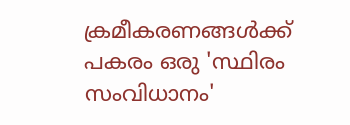ക്രമീകരണങ്ങള്‍ക്ക് പകരം ഒരു 'സ്ഥിരം സംവിധാനം'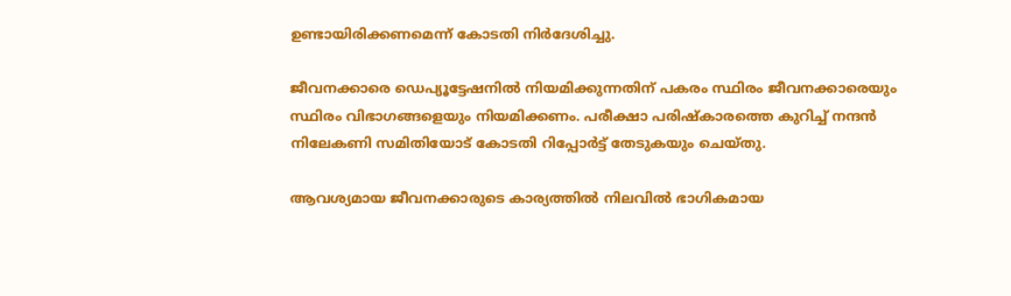ഉണ്ടായിരിക്കണമെന്ന് കോടതി നിര്‍ദേശിച്ചു.

ജീവനക്കാരെ ഡെപ്യൂട്ടേഷനില്‍ നിയമിക്കുന്നതിന് പകരം സ്ഥിരം ജീവനക്കാരെയും സ്ഥിരം വിഭാഗങ്ങളെയും നിയമിക്കണം. പരീക്ഷാ പരിഷ്‌കാരത്തെ കുറിച്ച് നന്ദന്‍ നിലേകണി സമിതിയോട് കോടതി റിപ്പോര്‍ട്ട് തേടുകയും ചെയ്തു.

ആവശ്യമായ ജീവനക്കാരുടെ കാര്യത്തില്‍ നിലവില്‍ ഭാഗികമായ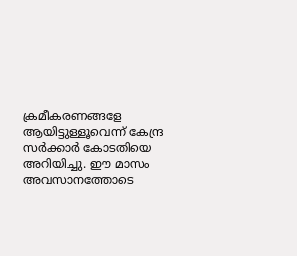ക്രമീകരണങ്ങളേ ആയിട്ടുള്ളൂവെന്ന് കേന്ദ്ര സര്‍ക്കാര്‍ കോടതിയെ അറിയിച്ചു. ഈ മാസം അവസാനത്തോടെ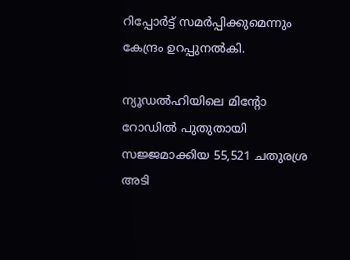റിപ്പോര്‍ട്ട് സമര്‍പ്പിക്കുമെന്നും കേന്ദ്രം ഉറപ്പുനല്‍കി.

ന്യൂഡല്‍ഹിയിലെ മിന്റോ റോഡില്‍ പുതുതായി സജ്ജമാക്കിയ 55,521 ചതുരശ്ര അടി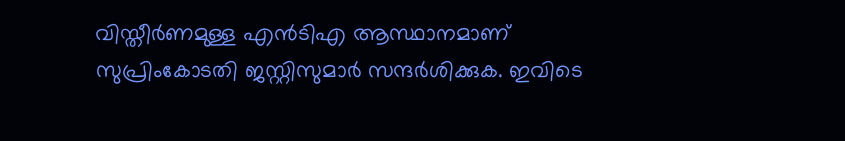വിസ്തീര്‍ണമുള്ള എന്‍ടിഎ ആസ്ഥാനമാണ് സുപ്രിംകോടതി ജസ്റ്റിസുമാര്‍ സന്ദര്‍ശിക്കുക. ഇവിടെ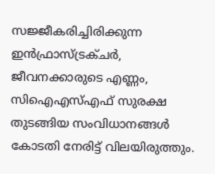സജ്ജീകരിച്ചിരിക്കുന്ന ഇന്‍ഫ്രാസ്ട്രക്ചര്‍, ജീവനക്കാരുടെ എണ്ണം, സിഐഎസ്എഫ് സുരക്ഷ തുടങ്ങിയ സംവിധാനങ്ങള്‍ കോടതി നേരിട്ട് വിലയിരുത്തും.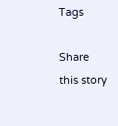Tags

Share this story